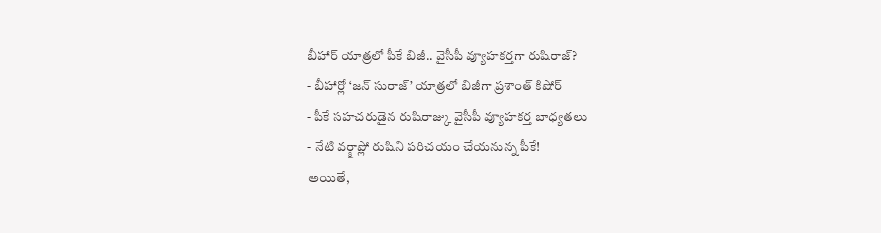బీహార్ యాత్రలో పీకే బిజీ.. వైసీపీ వ్యూహకర్తగా రుషిరాజ్?
- బీహార్లో ‘జన్ సురాజ్’ యాత్రలో బిజీగా ప్రశాంత్ కిషోర్
- పీకే సహచరుడైన రుషిరాజ్కు వైసీపీ వ్యూహకర్త బాధ్యతలు
- నేటి వర్క్షాప్లో రుషిని పరిచయం చేయనున్న పీకే!
అయితే,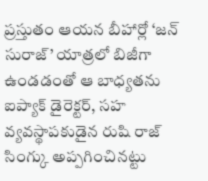ప్రస్తుతం ఆయన బీహార్లో ‘జన్ సురాజ్’ యాత్రలో బిజీగా ఉండడంతో ఆ బాధ్యతను ఐప్యాక్ డైరెక్టర్, సహ వ్యవస్థాపకుడైన రుషి రాజ్ సింగ్కు అప్పగించినట్టు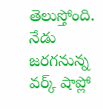తెలుస్తోంది. నేడు జరగనున్న వర్క్ షాప్లో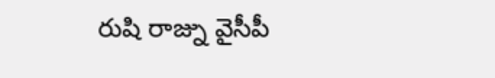రుషి రాజ్ను వైసీపీ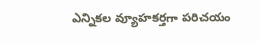ఎన్నికల వ్యూహకర్తగా పరిచయం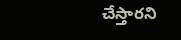చేస్తారని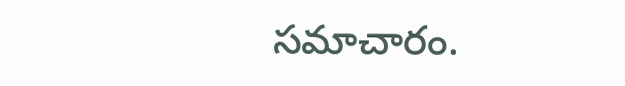సమాచారం.